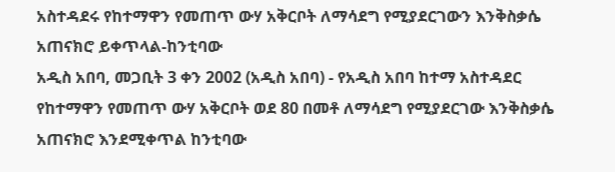አስተዳደሩ የከተማዋን የመጠጥ ውሃ አቅርቦት ለማሳደግ የሚያደርገውን እንቅስቃሴ አጠናክሮ ይቀጥላል-ከንቲባው
አዲስ አበባ, መጋቢት 3 ቀን 2002 (አዲስ አበባ) - የአዲስ አበባ ከተማ አስተዳደር የከተማዋን የመጠጥ ውሃ አቅርቦት ወደ 80 በመቶ ለማሳደግ የሚያደርገው እንቅስቃሴ አጠናክሮ እንደሚቀጥል ከንቲባው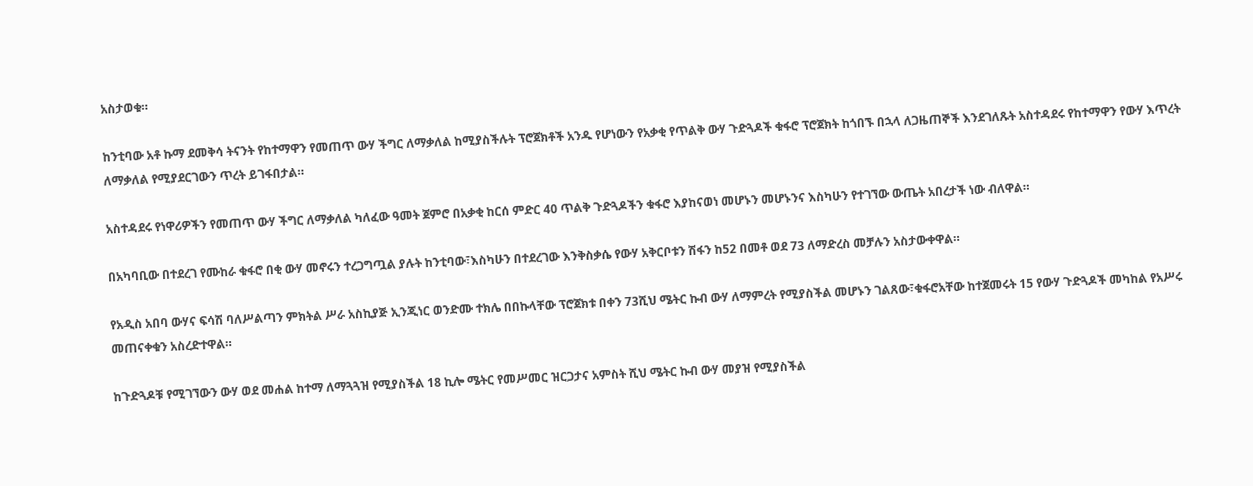አስታወቁ።

ከንቲባው አቶ ኩማ ደመቅሳ ትናንት የከተማዋን የመጠጥ ውሃ ችግር ለማቃለል ከሚያስችሉት ፕሮጀክቶች አንዱ የሆነውን የአቃቂ የጥልቅ ውሃ ጉድጓዶች ቁፋሮ ፕሮጀክት ከጎበኙ በኋላ ለጋዜጠኞች እንደገለጹት አስተዳደሩ የከተማዋን የውሃ እጥረት ለማቃለል የሚያደርገውን ጥረት ይገፋበታል።

አስተዳደሩ የነዋሪዎችን የመጠጥ ውሃ ችግር ለማቃለል ካለፈው ዓመት ጀምሮ በአቃቂ ከርሰ ምድር 40 ጥልቅ ጉድጓዶችን ቁፋሮ እያከናወነ መሆኑን መሆኑንና እስካሁን የተገኘው ውጤት አበረታች ነው ብለዋል።

በአካባቢው በተደረገ የሙከራ ቁፋሮ በቂ ውሃ መኖሩን ተረጋግጧል ያሉት ከንቲባው፣እስካሁን በተደረገው እንቅስቃሴ የውሃ አቅርቦቱን ሽፋን ከ52 በመቶ ወደ 73 ለማድረስ መቻሉን አስታውቀዋል።

የአዲስ አበባ ውሃና ፍሳሽ ባለሥልጣን ምክትል ሥራ አስኪያጅ ኢንጂነር ወንድሙ ተክሌ በበኩላቸው ፕሮጀክቱ በቀን 73ሺህ ሜትር ኩብ ውሃ ለማምረት የሚያስችል መሆኑን ገልጸው፣ቁፋሮአቸው ከተጀመሩት 15 የውሃ ጉድጓዶች መካከል የአሥሩ መጠናቀቁን አስረድተዋል።

ከጉድጓዶቹ የሚገኘውን ውሃ ወደ መሐል ከተማ ለማጓጓዝ የሚያስችል 18 ኪሎ ሜትር የመሥመር ዝርጋታና አምስት ሺህ ሜትር ኩብ ውሃ መያዝ የሚያስችል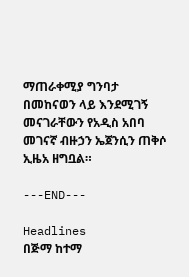ማጠራቀሚያ ግንባታ በመከናወን ላይ እንደሚገኝ መናገራቸውን የአዲስ አበባ መገናኛ ብዙኃን ኤጀንሲን ጠቅሶ ኢዜአ ዘግቧል።

---END---

Headlines
በጅማ ከተማ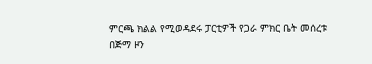ምርጫ ክልል የሚወዳደሩ ፓርቲዎች የጋራ ምክር ቤት መሰረቱ
በጅማ ዞን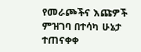የመራጮችና እጩዎች ምዝገባ በተሳካ ሁኔታ ተጠናቀቀ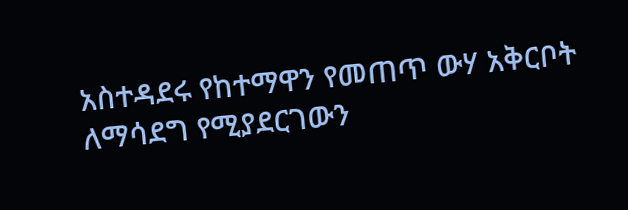አስተዳደሩ የከተማዋን የመጠጥ ውሃ አቅርቦት ለማሳደግ የሚያደርገውን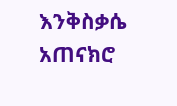እንቅስቃሴ አጠናክሮ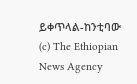ይቀጥላል-ከንቲባው
(c) The Ethiopian News Agency